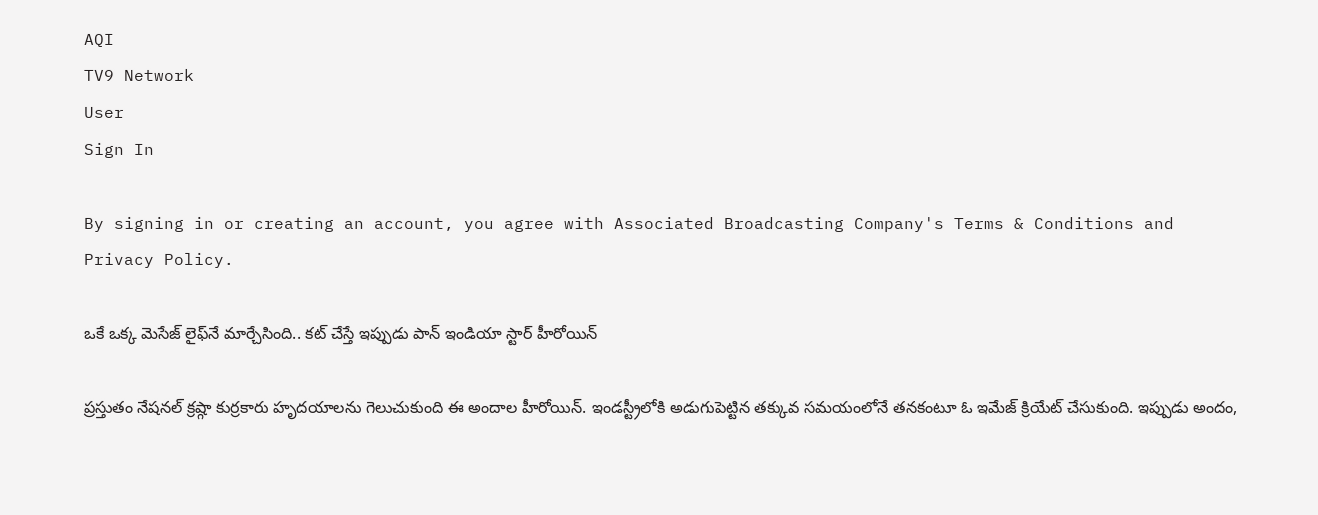AQI
TV9 Network
User
Sign In

By signing in or creating an account, you agree with Associated Broadcasting Company's Terms & Conditions and Privacy Policy.

ఒకే ఒక్క మెసేజ్ లైఫ్‌నే మార్చేసింది.. కట్ చేస్తే ఇప్పుడు పాన్ ఇండియా స్టార్ హీరోయిన్

ప్రస్తుతం నేషనల్ క్రష్గా కుర్రకారు హృదయాలను గెలుచుకుంది ఈ అందాల హీరోయిన్. ఇండస్ట్రీలోకి అడుగుపెట్టిన తక్కువ సమయంలోనే తనకంటూ ఓ ఇమేజ్ క్రియేట్ చేసుకుంది. ఇప్పుడు అందం,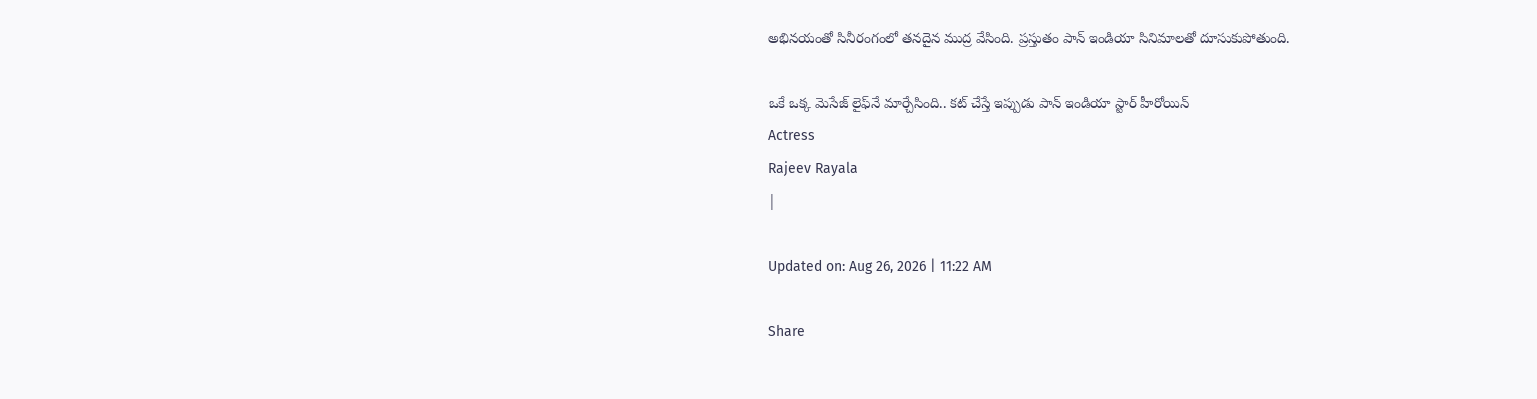అభినయంతో సినీరంగంలో తనదైన ముద్ర వేసింది. ప్రస్తుతం పాన్ ఇండియా సినిమాలతో దూసుకుపోతుంది.

ఒకే ఒక్క మెసేజ్ లైఫ్‌నే మార్చేసింది.. కట్ చేస్తే ఇప్పుడు పాన్ ఇండియా స్టార్ హీరోయిన్
Actress
Rajeev Rayala
|

Updated on: Aug 26, 2026 | 11:22 AM

Share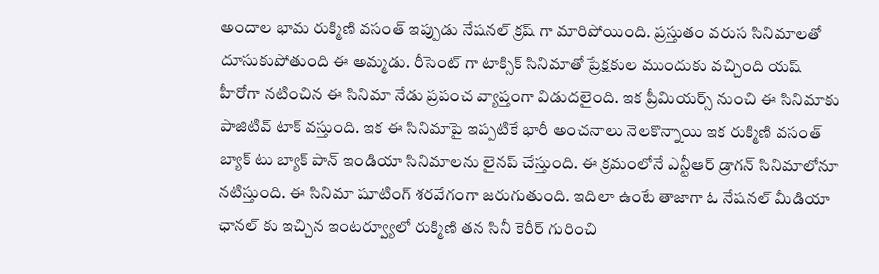అందాల భామ రుక్మిణి వసంత్ ఇప్పుడు నేషనల్ క్రష్ గా మారిపోయింది. ప్రస్తుతం వరుస సినిమాలతో దూసుకుపోతుంది ఈ అమ్మడు. రీసెంట్ గా టాక్సిక్ సినిమాతో ప్రేక్షకుల ముందుకు వచ్చింది యష్ హీరోగా నటించిన ఈ సినిమా నేడు ప్రపంచ వ్యాప్తంగా విడుదలైంది. ఇక ప్రీమియర్స్ నుంచి ఈ సినిమాకు పాజిటివ్ టాక్ వస్తుంది. ఇక ఈ సినిమాపై ఇప్పటికే భారీ అంచనాలు నెలకొన్నాయి ఇక రుక్మిణి వసంత్ బ్యాక్ టు బ్యాక్ పాన్ ఇండియా సినిమాలను లైనప్ చేస్తుంది. ఈ క్రమంలోనే ఎన్టీఆర్ డ్రాగన్ సినిమాలోనూ నటిస్తుంది. ఈ సినిమా షూటింగ్ శరవేగంగా జరుగుతుంది. ఇదిలా ఉంటే తాజాగా ఓ నేషనల్ మీడియా ఛానల్ కు ఇచ్చిన ఇంటర్వ్యూలో రుక్మిణి తన సినీ కెరీర్ గురించి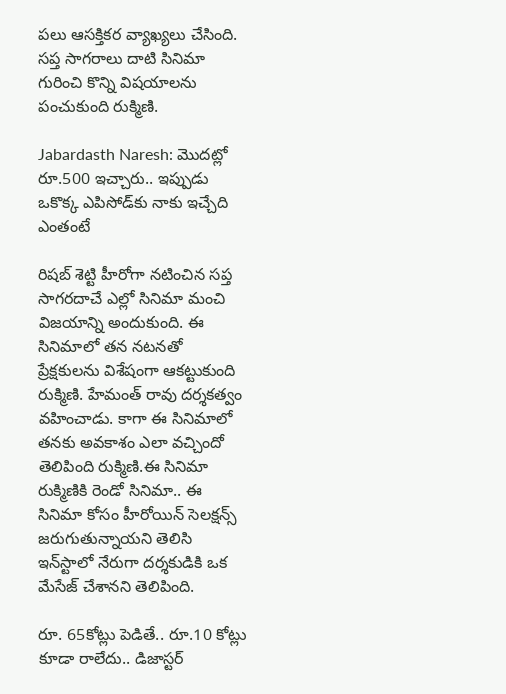పలు ఆసక్తికర వ్యాఖ్యలు చేసింది. సప్త సాగరాలు దాటి సినిమా గురించి కొన్ని విషయాలను పంచుకుంది రుక్మిణి.

Jabardasth Naresh: మొదట్లో రూ.500 ఇచ్చారు.. ఇప్పుడు ఒకొక్క ఎపిసోడ్‌కు నాకు ఇచ్చేది ఎంతంటే

రిషబ్ శెట్టి హీరోగా నటించిన సప్త సాగరదాచే ఎల్లో సినిమా మంచి విజయాన్ని అందుకుంది. ఈ సినిమాలో తన నటనతో ప్రేక్షకులను విశేషంగా ఆకట్టుకుంది రుక్మిణి. హేమంత్ రావు దర్శకత్వం వహించాడు. కాగా ఈ సినిమాలో తనకు అవకాశం ఎలా వచ్చిందో తెలిపింది రుక్మిణి.ఈ సినిమా రుక్మిణికి రెండో సినిమా.. ఈ సినిమా కోసం హీరోయిన్ సెలక్షన్స్ జరుగుతున్నాయని తెలిసి ఇన్‌స్టాలో నేరుగా దర్శకుడికి ఒక మేసేజ్ చేశానని తెలిపింది.

రూ. 65కోట్లు పెడితే.. రూ.10 కోట్లు కూడా రాలేదు.. డిజాస్టర్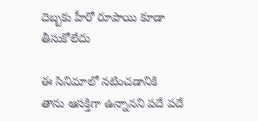దెబ్బకు హీరో రూపాయి కూడా తీసుకోలేదు

ఈ సినిమాలో నటించడానికి తాను ఆసక్తిగా ఉన్నానని పదే పదే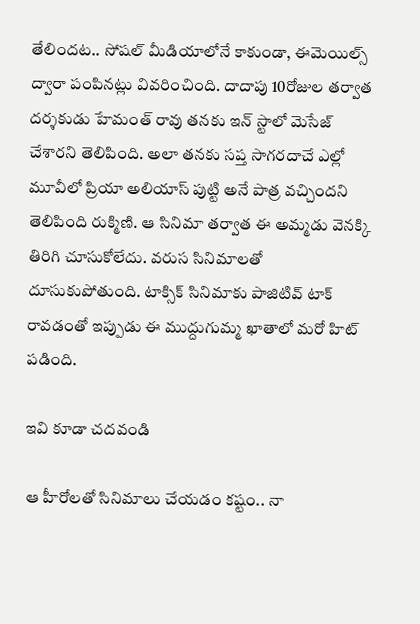తేలిందట.. సోషల్ మీడియాలోనే కాకుండా, ఈమెయిల్స్‌ ద్వారా పంపినట్లు వివరించింది. దాదాపు 10రోజుల తర్వాత దర్శకుడు హేమంత్ రావు తనకు ఇన్ స్టాలో మెసేజ్ చేశారని తెలిపింది. అలా తనకు సప్త సాగరదాచే ఎల్లో మూవీలో ప్రియా అలియాస్ పుట్టి అనే పాత్ర వచ్చిందని తెలిపింది రుక్మిణి. ఆ సినిమా తర్వాత ఈ అమ్మడు వెనక్కి తిరిగి చూసుకోలేదు. వరుస సినిమాలతో దూసుకుపోతుంది. టాక్సిక్ సినిమాకు పాజిటివ్ టాక్ రావడంతో ఇప్పుడు ఈ ముద్దుగుమ్మ ఖాతాలో మరో హిట్ పడింది.

ఇవి కూడా చదవండి

ఆ హీరోలతో సినిమాలు చేయడం కష్టం.. నా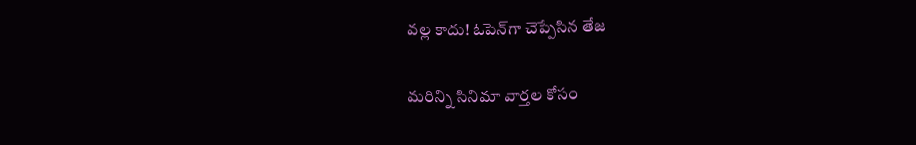వల్ల కాదు! ఓపెన్‌గా చెప్పేసిన తేజ

మరిన్ని సినిమా వార్తల కోసం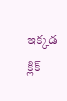ఇక్కడ క్లిక్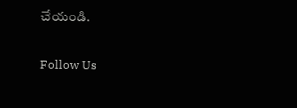చేయండి.

Follow Us